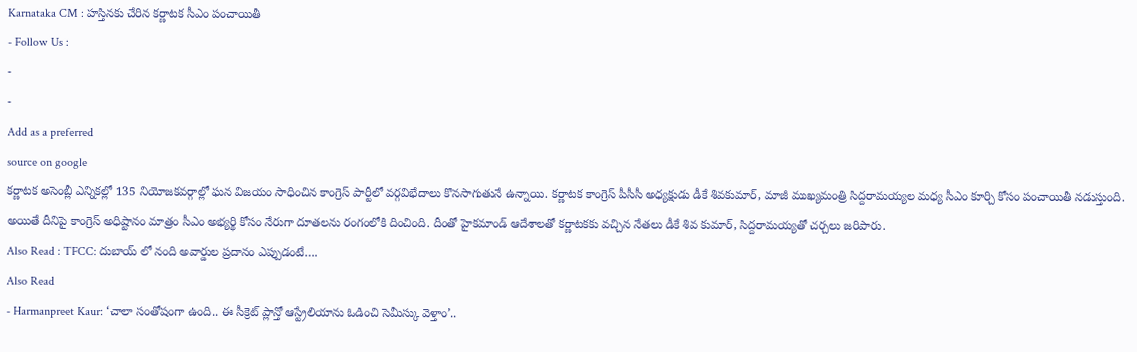Karnataka CM : హస్తినకు చేరిన కర్ణాటక సీఎం పంచాయితీ
- Follow Us :
-
-
Add as a preferred
source on google
కర్ణాటక అసెంబ్లీ ఎన్నికల్లో 135 నియోజకవర్గాల్లో ఘన విజయం సాధించిన కాంగ్రెస్ పార్టీలో వర్గవిభేదాలు కొనసాగుతునే ఉన్నాయి. కర్ణాటక కాంగ్రెస్ పీసీసీ అధ్యక్షుడు డీకే శివకుమార్, మాజీ ముఖ్యమంత్రి సిద్దరామయ్యల మధ్య సీఎం కూర్చి కోసం పంచాయితీ నడుస్తుంది. అయితే దీనిపై కాంగ్రెస్ అధిష్టానం మాత్రం సీఎం అభ్యర్థి కోసం నేరుగా దూతలను రంగంలోకి దించింది. దీంతో హైకమాండ్ ఆదేశాలతో కర్ణాటకకు వచ్చిన నేతలు డీకే శివ కుమార్, సిద్దరామయ్యతో చర్చలు జరిపారు.
Also Read : TFCC: దుబాయ్ లో నంది అవార్డుల ప్రదానం ఎప్పుడంటే….
Also Read
- Harmanpreet Kaur: ‘చాలా సంతోషంగా ఉంది.. ఈ సీక్రెట్ ప్లాన్తో ఆస్ట్రేలియాను ఓడించి సెమీస్కు వెళ్తాం’..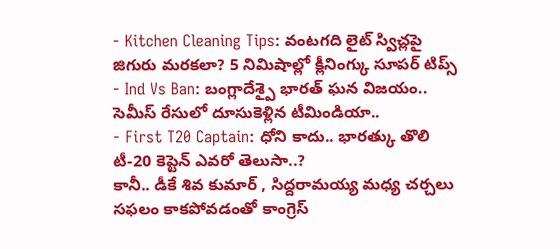- Kitchen Cleaning Tips: వంటగది లైట్ స్విచ్లపై జిగురు మరకలా? 5 నిమిషాల్లో క్లీనింగ్కు సూపర్ టిప్స్
- Ind Vs Ban: బంగ్లాదేశ్పై భారత్ ఘన విజయం.. సెమీస్ రేసులో దూసుకెళ్లిన టీమిండియా..
- First T20 Captain: ధోని కాదు.. భారత్కు తొలి టీ-20 కెప్టెన్ ఎవరో తెలుసా..?
కానీ.. డీకే శివ కుమార్ , సిద్దరామయ్య మధ్య చర్చలు సఫలం కాకపోవడంతో కాంగ్రెస్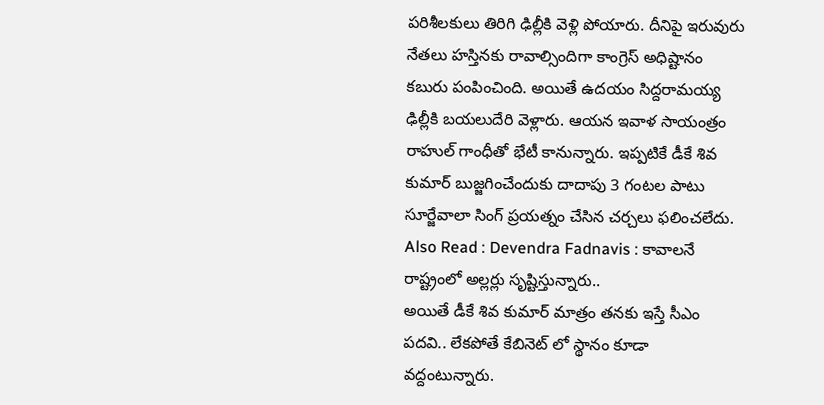పరిశీలకులు తిరిగి ఢిల్లీకి వెళ్లి పోయారు. దీనిపై ఇరువురు నేతలు హస్తినకు రావాల్సిందిగా కాంగ్రెస్ అధిష్టానం కబురు పంపించింది. అయితే ఉదయం సిద్దరామయ్య ఢిల్లీకి బయలుదేరి వెళ్లారు. ఆయన ఇవాళ సాయంత్రం రాహుల్ గాంధీతో భేటీ కానున్నారు. ఇప్పటికే డీకే శివ కుమార్ బుజ్జగించేందుకు దాదాపు 3 గంటల పాటు సూర్జేవాలా సింగ్ ప్రయత్నం చేసిన చర్చలు ఫలించలేదు.
Also Read : Devendra Fadnavis : కావాలనే రాష్ట్రంలో అల్లర్లు సృష్టిస్తున్నారు..
అయితే డీకే శివ కుమార్ మాత్రం తనకు ఇస్తే సీఎం పదవి.. లేకపోతే కేబినెట్ లో స్థానం కూడా వద్దంటున్నారు.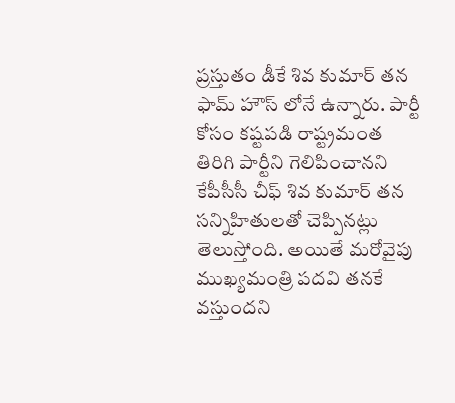ప్రస్తుతం డీకే శివ కుమార్ తన ఫామ్ హౌస్ లోనే ఉన్నారు. పార్టీ కోసం కష్టపడి రాష్ట్రమంత తిరిగి పార్టీని గెలిపించానని కేపీసీసీ చీఫ్ శివ కుమార్ తన సన్నిహితులతో చెప్పినట్లు తెలుస్తోంది. అయితే మరోవైపు ముఖ్యమంత్రి పదవి తనకే వస్తుందని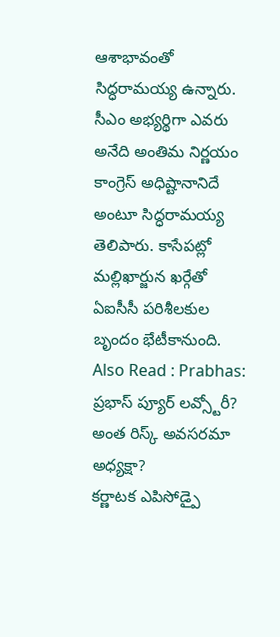ఆశాభావంతో సిద్ధరామయ్య ఉన్నారు. సీఎం అభ్యర్థిగా ఎవరు అనేది అంతిమ నిర్ణయం కాంగ్రెస్ అధిష్టానానిదే అంటూ సిద్ధరామయ్య తెలిపారు. కాసేపట్లో మల్లిఖార్జున ఖర్గేతో ఏఐసీసీ పరిశీలకుల బృందం భేటీకానుంది.
Also Read : Prabhas: ప్రభాస్ ప్యూర్ లవ్స్టోరీ? అంత రిస్క్ అవసరమా అధ్యక్షా?
కర్ణాటక ఎపిసోడ్పై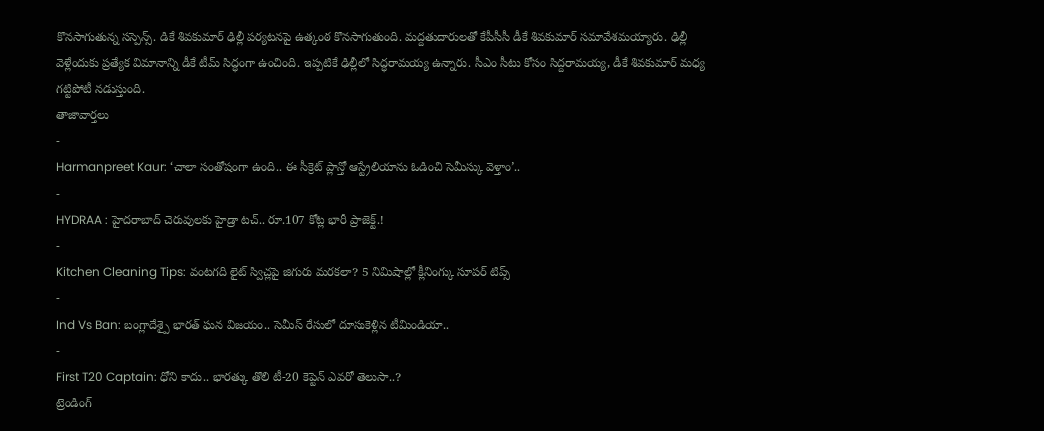కొనసాగుతున్న సస్పెన్స్. డికే శివకుమార్ ఢిల్లీ పర్యటనపై ఉత్కంఠ కొనసాగుతుంది. మద్దతుదారులతో కేపీసీసీ డీకే శివకుమార్ సమావేశమయ్యారు. ఢిల్లీ వెళ్లేందుకు ప్రత్యేక విమానాన్ని డీకే టీమ్ సిద్ధంగా ఉంచింది. ఇప్పటికే ఢిల్లీలో సిద్ధరామయ్య ఉన్నారు. సీఎం సీటు కోసం సిద్దరామయ్య, డీకే శివకుమార్ మధ్య గట్టిపోటీ నడుస్తుంది.
తాజావార్తలు
-
Harmanpreet Kaur: ‘చాలా సంతోషంగా ఉంది.. ఈ సీక్రెట్ ప్లాన్తో ఆస్ట్రేలియాను ఓడించి సెమీస్కు వెళ్తాం’..
-
HYDRAA : హైదరాబాద్ చెరువులకు హైడ్రా టచ్.. రూ.107 కోట్ల భారీ ప్రాజెక్ట్.!
-
Kitchen Cleaning Tips: వంటగది లైట్ స్విచ్లపై జిగురు మరకలా? 5 నిమిషాల్లో క్లీనింగ్కు సూపర్ టిప్స్
-
Ind Vs Ban: బంగ్లాదేశ్పై భారత్ ఘన విజయం.. సెమీస్ రేసులో దూసుకెళ్లిన టీమిండియా..
-
First T20 Captain: ధోని కాదు.. భారత్కు తొలి టీ-20 కెప్టెన్ ఎవరో తెలుసా..?
ట్రెండింగ్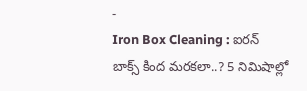-
Iron Box Cleaning : ఐరన్ బాక్స్ కింద మరకలా..? 5 నిమిషాల్లో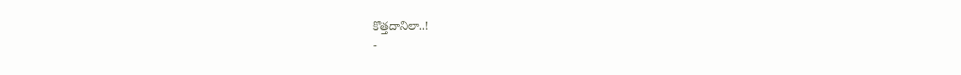కొత్తదానిలా..!
-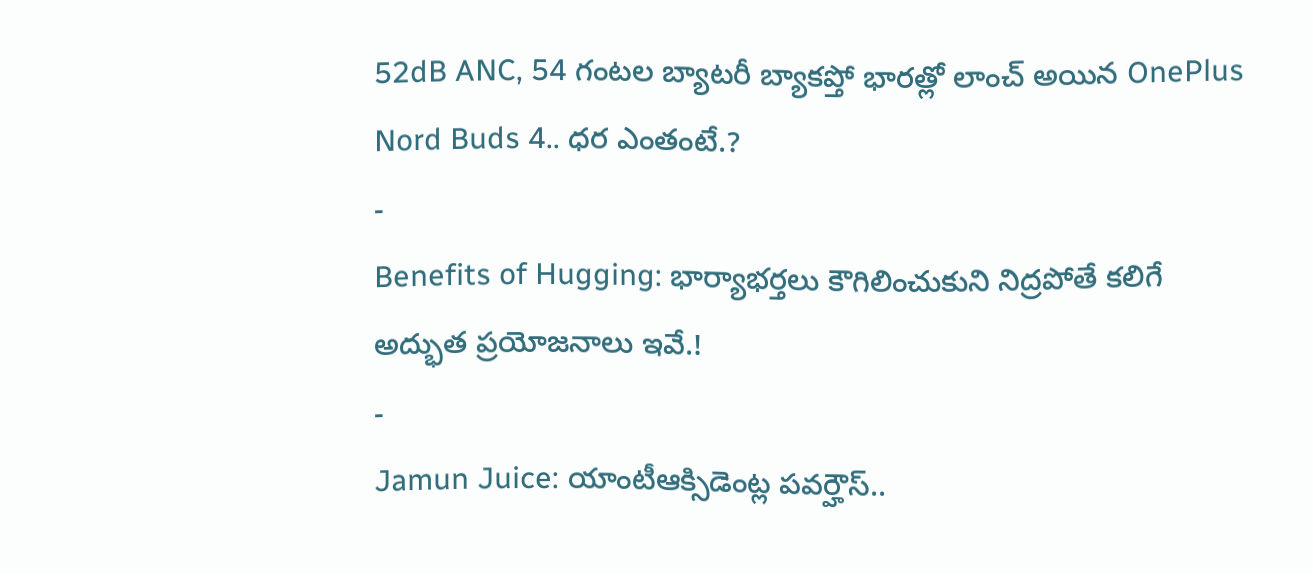52dB ANC, 54 గంటల బ్యాటరీ బ్యాకప్తో భారత్లో లాంచ్ అయిన OnePlus Nord Buds 4.. ధర ఎంతంటే.?
-
Benefits of Hugging: భార్యాభర్తలు కౌగిలించుకుని నిద్రపోతే కలిగే అద్భుత ప్రయోజనాలు ఇవే.!
-
Jamun Juice: యాంటీఆక్సిడెంట్ల పవర్హౌస్..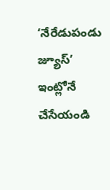‘నేరేడుపండు జ్యూస్’ ఇంట్లోనే చేసేయండి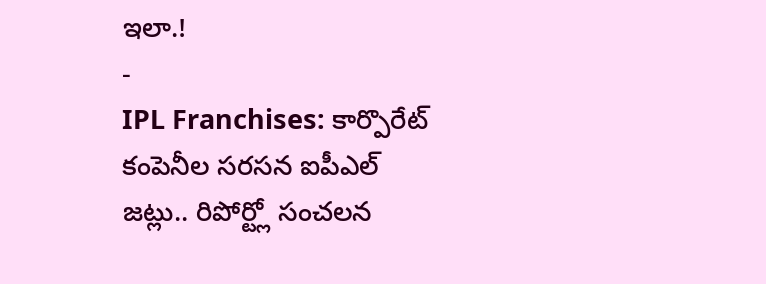ఇలా.!
-
IPL Franchises: కార్పొరేట్ కంపెనీల సరసన ఐపీఎల్ జట్లు.. రిపోర్ట్లో సంచలన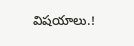విషయాలు.!